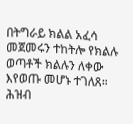በትግራይ ክልል አፈሳ መጀመሩን ተከትሎ የክልሉ ወጣቶች ክልሉን ለቀው እየወጡ መሆኑ ተገለጸ። ሕዝብ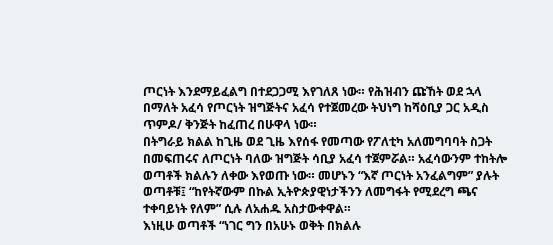ጦርነት እንደማይፈልግ በተደጋጋሚ እየገለጸ ነው። የሕዝብን ጩኸት ወደ ኋላ በማለት አፈሳ የጦርነት ዝግጅትና አፈሳ የተጀመረው ትህነግ ከሻዕቢያ ጋር አዲስ ጥምዶ/ ቅንጅት ከፈጠረ በሁዋላ ነው።
በትግራይ ክልል ከጊዜ ወደ ጊዜ እየሰፋ የመጣው የፖለቲካ አለመግባባት ስጋት በመፍጠሩና ለጦርነት ባለው ዝግጅት ሳቢያ አፈሳ ተጀምሯል። አፈሳውንም ተከትሎ ወጣቶች ክልሉን ለቀው እየወጡ ነው። መሆኑን “እኛ ጦርነት አንፈልግም” ያሉት ወጣቶቹ፤ “ከየትኛውም በኩል ኢትዮጵያዊነታችንን ለመግፋት የሚደረግ ጫና ተቀባይነት የለም” ሲሉ ለአሐዱ አስታውቀዋል።
እነዚሁ ወጣቶች “ነገር ግን በአሁኑ ወቅት በክልሉ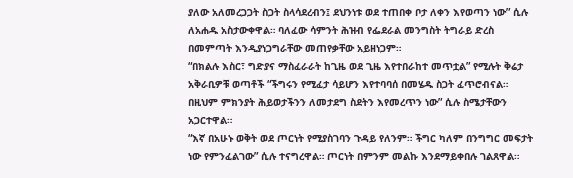ያለው አለመረጋጋት ስጋት ስላሳደረብን፤ ደህንነቱ ወደ ተጠበቀ ቦታ ለቀን እየወጣን ነው” ሲሉ ለአሐዱ አስታውቀዋል። ባለፈው ሳምንት ሕዝብ የፌደራል መንግስት ትግራይ ድረስ በመምጣት እንዲያነጋግራቸው መጠየቃቸው አይዘነጋም።
“በክልሉ እስር፣ ግድያና ማስፈራራት ከጊዜ ወደ ጊዜ እየተበራከተ መጥቷል” የሚሉት ቅሬታ አቅራቢዎቹ ወጣቶች “ችግሩን የሚፈታ ሳይሆን እየተባባሰ በመሄዱ ስጋት ፈጥሮብናል። በዚህም ምክንያት ሕይወታችንን ለመታደግ ስደትን እየመረጥን ነው” ሲሉ ስሜታቸውን አጋርተዋል።
“እኛ በአሁኑ ወቅት ወደ ጦርነት የሚያስገባን ጉዳይ የለንም። ችግር ካለም በንግግር መፍታት ነው የምንፈልገው” ሲሉ ተናግረዋል። ጦርነት በምንም መልኩ እንደማይቀበሉ ገልጸዋል።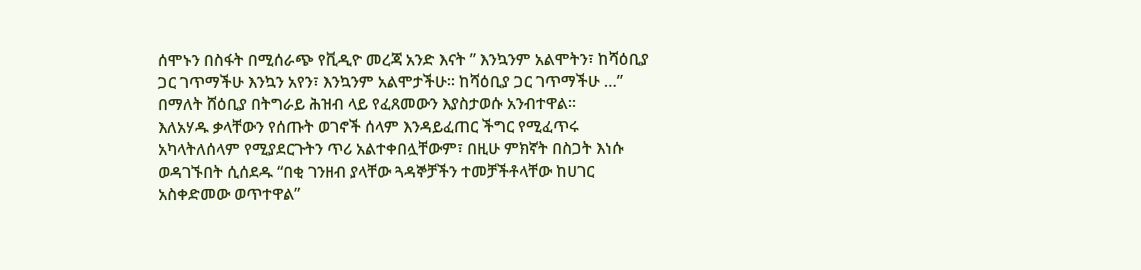ሰሞኑን በስፋት በሚሰራጭ የቪዲዮ መረጃ አንድ እናት ” እንኳንም አልሞትን፣ ከሻዕቢያ ጋር ገጥማችሁ እንኳን አየን፣ እንኳንም አልሞታችሁ። ከሻዕቢያ ጋር ገጥማችሁ …” በማለት ሸዕቢያ በትግራይ ሕዝብ ላይ የፈጸመውን እያስታወሱ አንብተዋል።
እለአሃዱ ቃላቸውን የሰጡት ወገኖች ሰላም እንዳይፈጠር ችግር የሚፈጥሩ አካላትለሰላም የሚያደርጉትን ጥሪ አልተቀበሏቸውም፣ በዚሁ ምክኛት በስጋት እነሱ ወዳገኙበት ሲሰደዱ “በቂ ገንዘብ ያላቸው ጓዳኞቻችን ተመቻችቶላቸው ከሀገር አስቀድመው ወጥተዋል”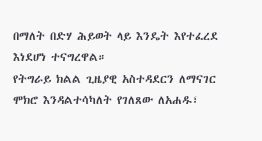በማለት በድሃ ሕይወት ላይ እንዴት እየተፈረደ እነደሆነ ተናግረዋል።
የትግራይ ክልል ጊዜያዊ አስተዳደርን ለማናገር ሞክሮ እንዳልተሳካለት የገለጸው ለአሐዱ፣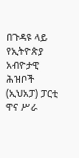በጉዳዩ ላይ የኢትዮጵያ አብዮታዊ ሕዝቦች (ኢህአፓ) ፓርቲ ዋና ሥራ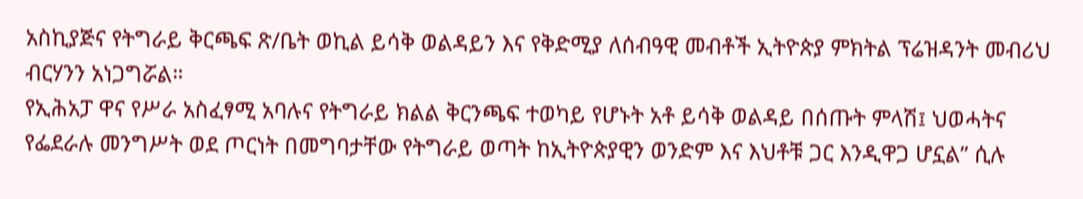አስኪያጅና የትግራይ ቅርጫፍ ጽ/ቤት ወኪል ይሳቅ ወልዳይን እና የቅድሚያ ለሰብዓዊ መብቶች ኢትዮጵያ ምክትል ፕሬዝዳንት መብሪህ ብርሃንን አነጋግሯል።
የኢሕአፓ ዋና የሥራ አስፈፃሚ አባሉና የትግራይ ክልል ቅርንጫፍ ተወካይ የሆኑት አቶ ይሳቅ ወልዳይ በሰጡት ምላሽ፤ ህወሓትና የፌደራሉ መንግሥት ወደ ጦርነት በመግባታቸው የትግራይ ወጣት ከኢትዮጵያዊን ወንድም እና እህቶቹ ጋር እንዲዋጋ ሆኗል” ሲሉ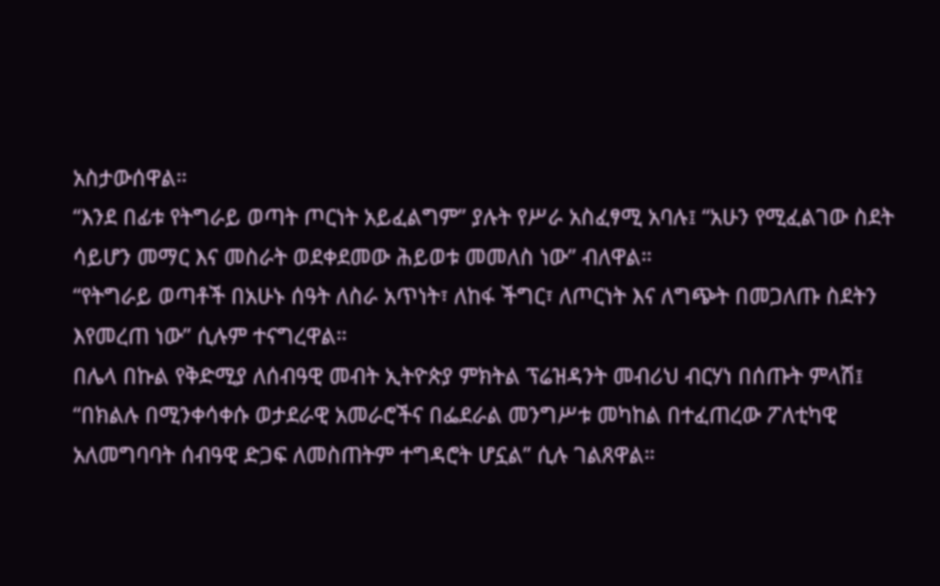አስታውሰዋል።
“እንደ በፊቱ የትግራይ ወጣት ጦርነት አይፈልግም” ያሉት የሥራ አስፈፃሚ አባሉ፤ “አሁን የሚፈልገው ስደት ሳይሆን መማር እና መስራት ወደቀደመው ሕይወቱ መመለስ ነው” ብለዋል።
“የትግራይ ወጣቶች በአሁኑ ሰዓት ለስራ አጥነት፣ ለከፋ ችግር፣ ለጦርነት እና ለግጭት በመጋለጡ ስደትን እየመረጠ ነው” ሲሉም ተናግረዋል።
በሌላ በኩል የቅድሚያ ለሰብዓዊ መብት ኢትዮጵያ ምክትል ፕሬዝዳንት መብሪህ ብርሃነ በሰጡት ምላሽ፤ “በክልሉ በሚንቀሳቀሱ ወታደራዊ አመራሮችና በፌደራል መንግሥቱ መካከል በተፈጠረው ፖለቲካዊ አለመግባባት ሰብዓዊ ድጋፍ ለመስጠትም ተግዳሮት ሆኗል” ሲሉ ገልጸዋል።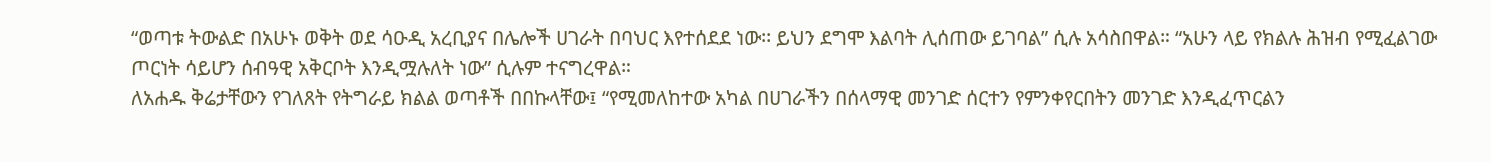“ወጣቱ ትውልድ በአሁኑ ወቅት ወደ ሳዑዲ አረቢያና በሌሎች ሀገራት በባህር እየተሰደደ ነው፡፡ ይህን ደግሞ እልባት ሊሰጠው ይገባል” ሲሉ አሳስበዋል። “አሁን ላይ የክልሉ ሕዝብ የሚፈልገው ጦርነት ሳይሆን ሰብዓዊ አቅርቦት እንዲሟሉለት ነው” ሲሉም ተናግረዋል።
ለአሐዱ ቅሬታቸውን የገለጸት የትግራይ ክልል ወጣቶች በበኩላቸው፤ “የሚመለከተው አካል በሀገራችን በሰላማዊ መንገድ ሰርተን የምንቀየርበትን መንገድ እንዲፈጥርልን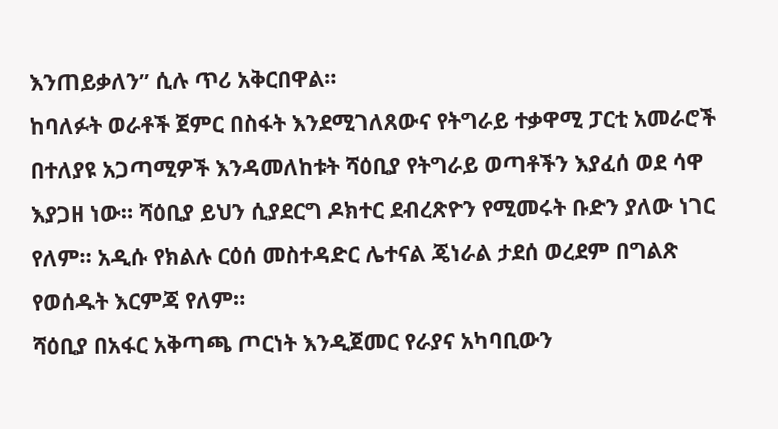እንጠይቃለን” ሲሉ ጥሪ አቅርበዋል።
ከባለፉት ወራቶች ጀምር በስፋት እንደሚገለጸውና የትግራይ ተቃዋሚ ፓርቲ አመራሮች በተለያዩ አጋጣሚዎች እንዳመለከቱት ሻዕቢያ የትግራይ ወጣቶችን እያፈሰ ወደ ሳዋ እያጋዘ ነው። ሻዕቢያ ይህን ሲያደርግ ዶክተር ደብረጽዮን የሚመሩት ቡድን ያለው ነገር የለም። አዲሱ የክልሉ ርዕሰ መስተዳድር ሌተናል ጄነራል ታደሰ ወረደም በግልጽ የወሰዱት እርምጃ የለም።
ሻዕቢያ በአፋር አቅጣጫ ጦርነት እንዲጀመር የራያና አካባቢውን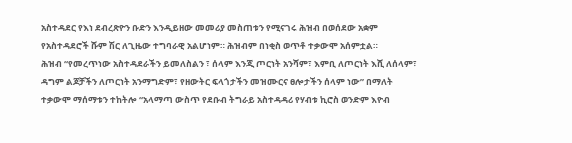አስተዳደር የእነ ደብረጽዮን ቡድን እንዲይዘው መመሪያ መስጠቱን የሚናገሩ ሕዝብ በወሰደው አቋም የአስተዳደሮች ሹም ሽር ለጊዜው ተግባራዊ አልሆነም። ሕዝብም በነቂስ ወጥቶ ተቃውሞ አሰምቷል።
ሕዝብ “የመረጥነው አስተዳደራችን ይመለስልን ፣ ሰላም እንጂ ጦርነት አንሻም፣ እምቢ ለጦርነት እሺ ለሰላም፣ ዳግም ልጆቻችን ለጦርነት አንማግድም፣ የዘውትር ፍላጎታችን መዝሙርና ፀሎታችን ሰላም ነው” በማለት ተቃውሞ ማሰማቱን ተከትሎ “አላማጣ ውስጥ የደቡብ ትግራይ አስተዳዳሪ የሃብቱ ኪሮስ ወንድም እዮብ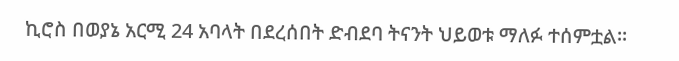ኪሮስ በወያኔ አርሚ 24 አባላት በደረሰበት ድብደባ ትናንት ህይወቱ ማለፉ ተሰምቷል።